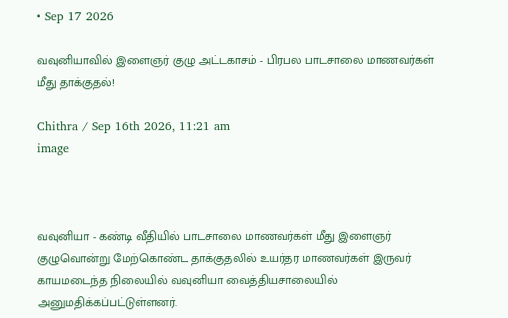• Sep 17 2026

வவுனியாவில் இளைஞர் குழு அட்டகாசம் - பிரபல பாடசாலை மாணவர்கள் மீது தாக்குதல்!

Chithra / Sep 16th 2026, 11:21 am
image



வவுனியா - கண்டி வீதியில் பாடசாலை மாணவர்கள் மீது இளைஞர் குழுவொன்று மேற்கொண்ட தாக்குதலில் உயர்தர மாணவர்கள் இருவர் காயமடைந்த நிலையில் வவுனியா வைத்தியசாலையில் அனுமதிக்கப்பட்டுள்ளனர்.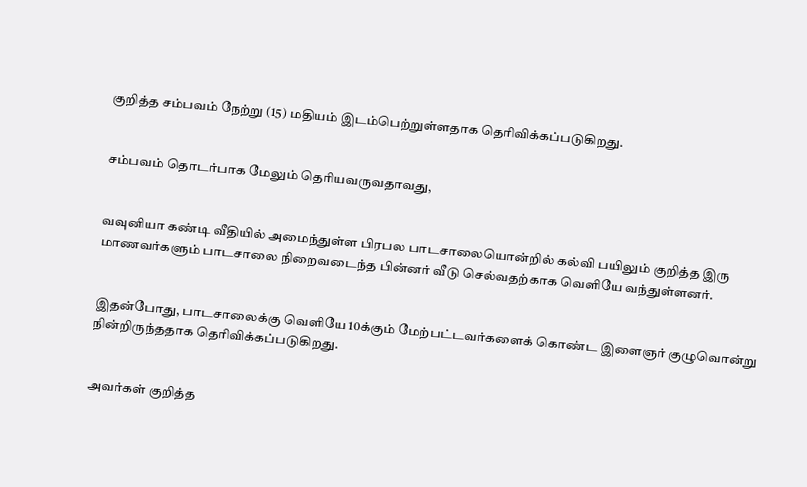குறித்த சம்பவம் நேற்று (15) மதியம் இடம்பெற்றுள்ளதாக தெரிவிக்கப்படுகிறது.


சம்பவம் தொடர்பாக மேலும் தெரியவருவதாவது,


வவுனியா கண்டி வீதியில் அமைந்துள்ள பிரபல பாடசாலையொன்றில் கல்வி பயிலும் குறித்த இரு மாணவர்களும் பாடசாலை நிறைவடைந்த பின்னர் வீடு செல்வதற்காக வெளியே வந்துள்ளனர்.


இதன்போது, பாடசாலைக்கு வெளியே 10க்கும் மேற்பட்டவர்களைக் கொண்ட இளைஞர் குழுவொன்று நின்றிருந்ததாக தெரிவிக்கப்படுகிறது.


அவர்கள் குறித்த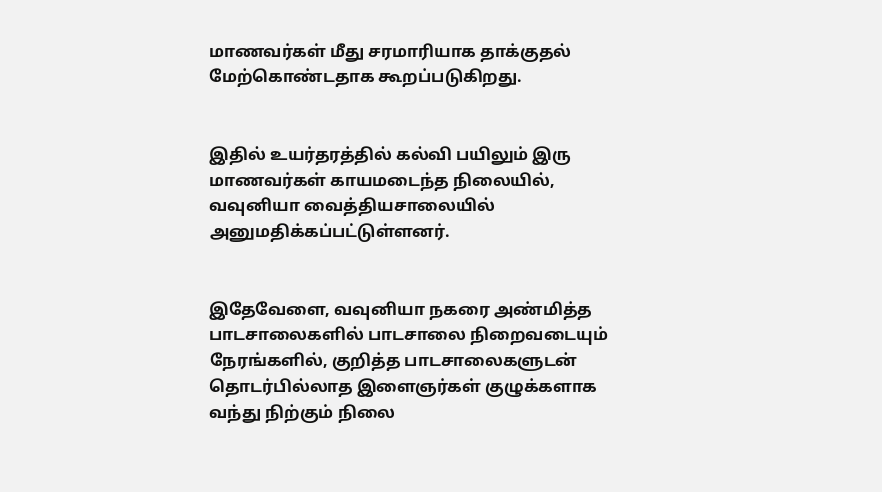மாணவர்கள் மீது சரமாரியாக தாக்குதல் மேற்கொண்டதாக கூறப்படுகிறது.


இதில் உயர்தரத்தில் கல்வி பயிலும் இரு மாணவர்கள் காயமடைந்த நிலையில், வவுனியா வைத்தியசாலையில் அனுமதிக்கப்பட்டுள்ளனர்.


இதேவேளை, வவுனியா நகரை அண்மித்த பாடசாலைகளில் பாடசாலை நிறைவடையும் நேரங்களில், குறித்த பாடசாலைகளுடன் தொடர்பில்லாத இளைஞர்கள் குழுக்களாக வந்து நிற்கும் நிலை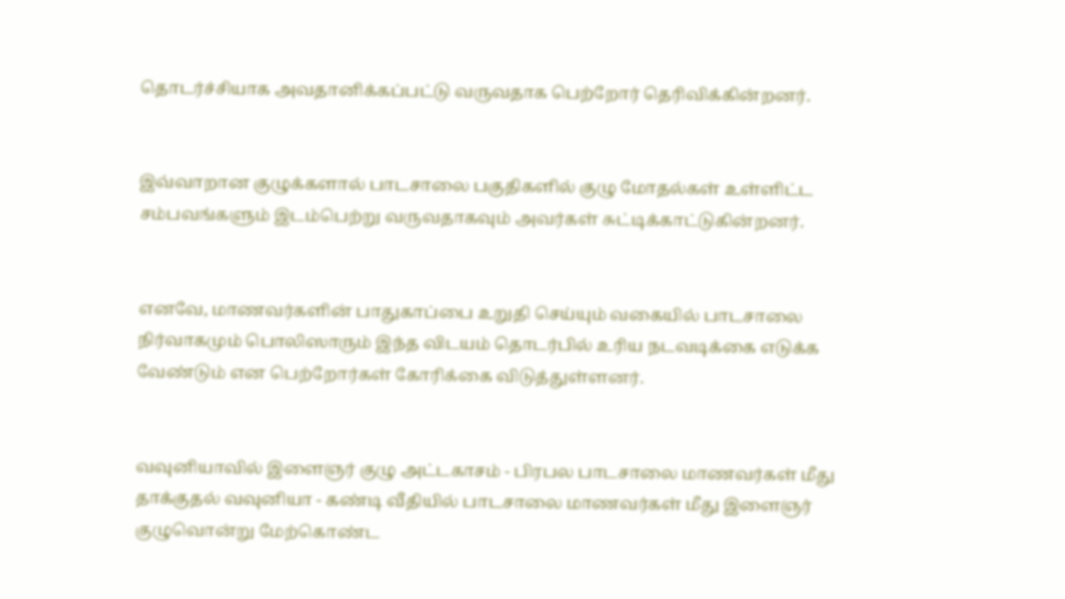தொடர்ச்சியாக அவதானிக்கப்பட்டு வருவதாக பெற்றோர் தெரிவிக்கின்றனர்.


இவ்வாறான குழுக்களால் பாடசாலை பகுதிகளில் குழு மோதல்கள் உள்ளிட்ட சம்பவங்களும் இடம்பெற்று வருவதாகவும் அவர்கள் சுட்டிக்காட்டுகின்றனர்.


எனவே, மாணவர்களின் பாதுகாப்பை உறுதி செய்யும் வகையில் பாடசாலை நிர்வாகமும் பொலிஸாரும் இந்த விடயம் தொடர்பில் உரிய நடவடிக்கை எடுக்க வேண்டும் என பெற்றோர்கள் கோரிக்கை விடுத்துள்ளனர்.


வவுனியாவில் இளைஞர் குழு அட்டகாசம் - பிரபல பாடசாலை மாணவர்கள் மீது தாக்குதல் வவுனியா - கண்டி வீதியில் பாடசாலை மாணவர்கள் மீது இளைஞர் குழுவொன்று மேற்கொண்ட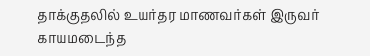தாக்குதலில் உயர்தர மாணவர்கள் இருவர் காயமடைந்த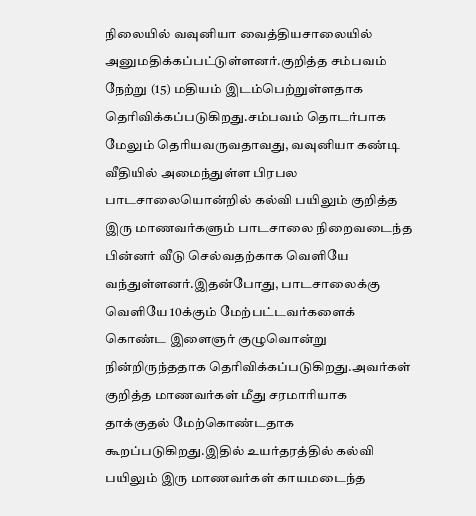நிலையில் வவுனியா வைத்தியசாலையில் அனுமதிக்கப்பட்டுள்ளனர்.குறித்த சம்பவம் நேற்று (15) மதியம் இடம்பெற்றுள்ளதாக தெரிவிக்கப்படுகிறது.சம்பவம் தொடர்பாக மேலும் தெரியவருவதாவது, வவுனியா கண்டி வீதியில் அமைந்துள்ள பிரபல பாடசாலையொன்றில் கல்வி பயிலும் குறித்த இரு மாணவர்களும் பாடசாலை நிறைவடைந்த பின்னர் வீடு செல்வதற்காக வெளியே வந்துள்ளனர்.இதன்போது, பாடசாலைக்கு வெளியே 10க்கும் மேற்பட்டவர்களைக் கொண்ட இளைஞர் குழுவொன்று நின்றிருந்ததாக தெரிவிக்கப்படுகிறது.அவர்கள் குறித்த மாணவர்கள் மீது சரமாரியாக தாக்குதல் மேற்கொண்டதாக கூறப்படுகிறது.இதில் உயர்தரத்தில் கல்வி பயிலும் இரு மாணவர்கள் காயமடைந்த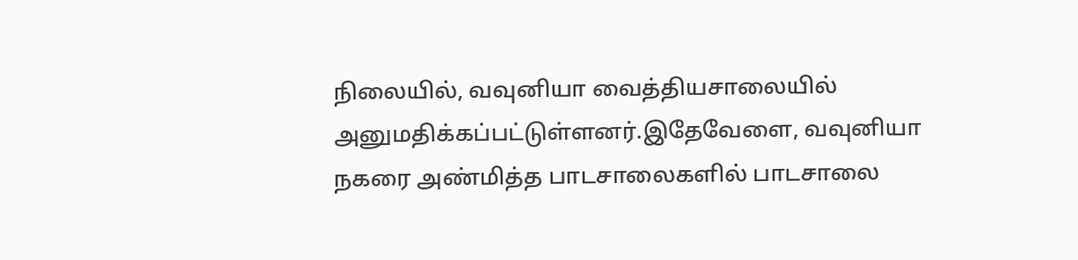நிலையில், வவுனியா வைத்தியசாலையில் அனுமதிக்கப்பட்டுள்ளனர்.இதேவேளை, வவுனியா நகரை அண்மித்த பாடசாலைகளில் பாடசாலை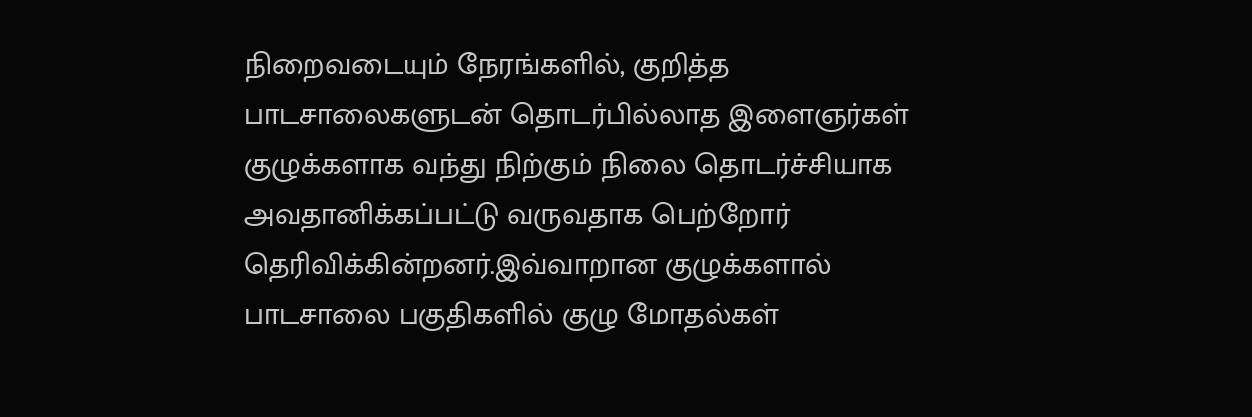நிறைவடையும் நேரங்களில், குறித்த பாடசாலைகளுடன் தொடர்பில்லாத இளைஞர்கள் குழுக்களாக வந்து நிற்கும் நிலை தொடர்ச்சியாக அவதானிக்கப்பட்டு வருவதாக பெற்றோர் தெரிவிக்கின்றனர்.இவ்வாறான குழுக்களால் பாடசாலை பகுதிகளில் குழு மோதல்கள்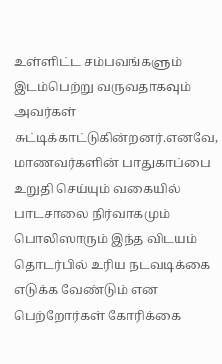உள்ளிட்ட சம்பவங்களும் இடம்பெற்று வருவதாகவும் அவர்கள் சுட்டிக்காட்டுகின்றனர்.எனவே, மாணவர்களின் பாதுகாப்பை உறுதி செய்யும் வகையில் பாடசாலை நிர்வாகமும் பொலிஸாரும் இந்த விடயம் தொடர்பில் உரிய நடவடிக்கை எடுக்க வேண்டும் என பெற்றோர்கள் கோரிக்கை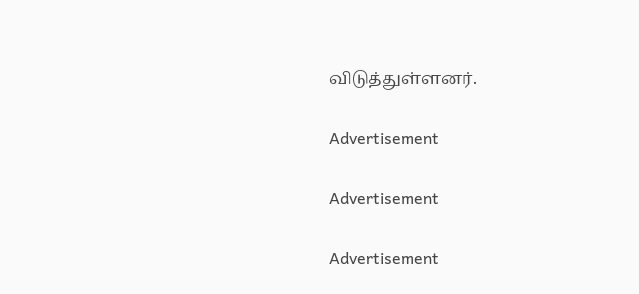விடுத்துள்ளனர்.

Advertisement

Advertisement

Advertisement